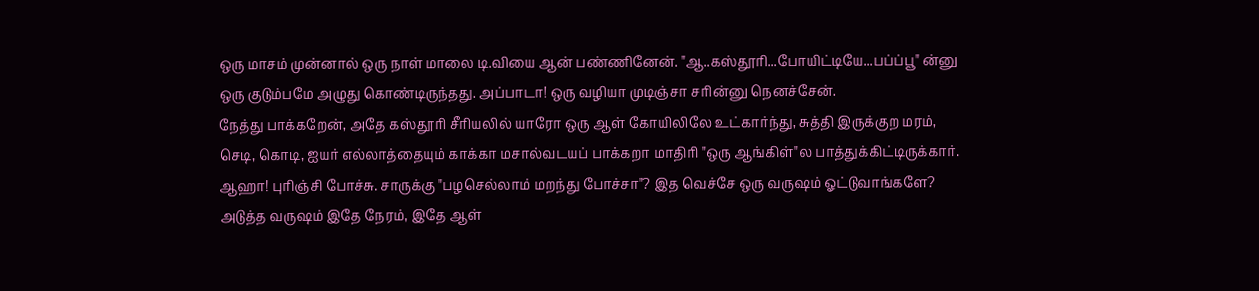ஒரு மாசம் முன்னால் ஒரு நாள் மாலை டி.வியை ஆன் பண்ணினேன். "ஆ..கஸ்தூரி...போயிட்டியே...பப்ப்பூ" ன்னு ஒரு குடும்பமே அழுது கொண்டிருந்தது. அப்பாடா! ஒரு வழியா முடிஞ்சா சரின்னு நெனச்சேன்.
நேத்து பாக்கறேன், அதே கஸ்தூரி சீரியலில் யாரோ ஒரு ஆள் கோயிலிலே உட்கார்ந்து, சுத்தி இருக்குற மரம், செடி, கொடி, ஐயர் எல்லாத்தையும் காக்கா மசால்வடயப் பாக்கறா மாதிரி "ஒரு ஆங்கிள்"ல பாத்துக்கிட்டிருக்கார். ஆஹா! புரிஞ்சி போச்சு. சாருக்கு "பழசெல்லாம் மறந்து போச்சா"? இத வெச்சே ஒரு வருஷம் ஓட்டுவாங்களே?
அடுத்த வருஷம் இதே நேரம், இதே ஆள்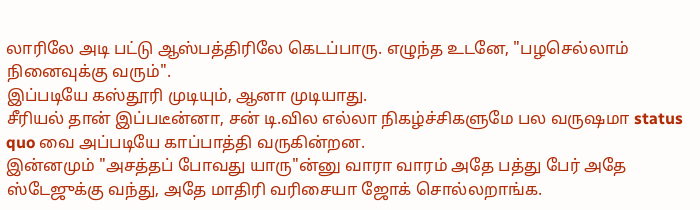லாரிலே அடி பட்டு ஆஸ்பத்திரிலே கெடப்பாரு. எழுந்த உடனே, "பழசெல்லாம் நினைவுக்கு வரும்".
இப்படியே கஸ்தூரி முடியும், ஆனா முடியாது.
சீரியல் தான் இப்படீன்னா, சன் டி.வில எல்லா நிகழ்ச்சிகளுமே பல வருஷமா status quo வை அப்படியே காப்பாத்தி வருகின்றன.
இன்னமும் "அசத்தப் போவது யாரு"ன்னு வாரா வாரம் அதே பத்து பேர் அதே ஸ்டேஜுக்கு வந்து, அதே மாதிரி வரிசையா ஜோக் சொல்லறாங்க.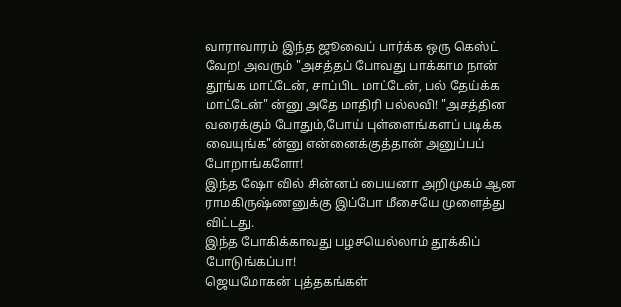வாராவாரம் இந்த ஜூவைப் பார்க்க ஒரு கெஸ்ட் வேற! அவரும் "அசத்தப் போவது பாக்காம நான் தூங்க மாட்டேன், சாப்பிட மாட்டேன், பல் தேய்க்க மாட்டேன்" ன்னு அதே மாதிரி பல்லவி! "அசத்தின வரைக்கும் போதும்,போய் புள்ளைங்களப் படிக்க வையுங்க"ன்னு என்னைக்குத்தான் அனுப்பப் போறாங்களோ!
இந்த ஷோ வில் சின்னப் பையனா அறிமுகம் ஆன ராமகிருஷ்ணனுக்கு இப்போ மீசையே முளைத்து விட்டது.
இந்த போகிக்காவது பழசயெல்லாம் தூக்கிப் போடுங்கப்பா!
ஜெயமோகன் புத்தகங்கள்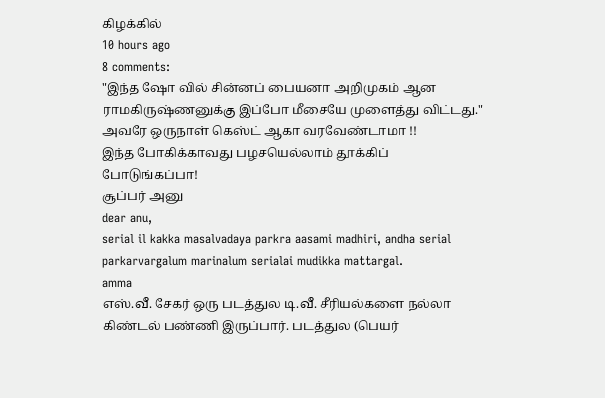கிழக்கில்
10 hours ago
8 comments:
"இந்த ஷோ வில் சின்னப் பையனா அறிமுகம் ஆன ராமகிருஷ்ணனுக்கு இப்போ மீசையே முளைத்து விட்டது."
அவரே ஒருநாள் கெஸ்ட் ஆகா வரவேண்டாமா !!
இந்த போகிக்காவது பழசயெல்லாம் தூக்கிப் போடுங்கப்பா!
சூப்பர் அனு
dear anu,
serial il kakka masalvadaya parkra aasami madhiri, andha serial parkarvargalum marinalum serialai mudikka mattargal.
amma
எஸ்.வீ. சேகர் ஒரு படத்துல டி.வீ. சீரியல்களை நல்லா கிண்டல் பண்ணி இருப்பார். படத்துல (பெயர்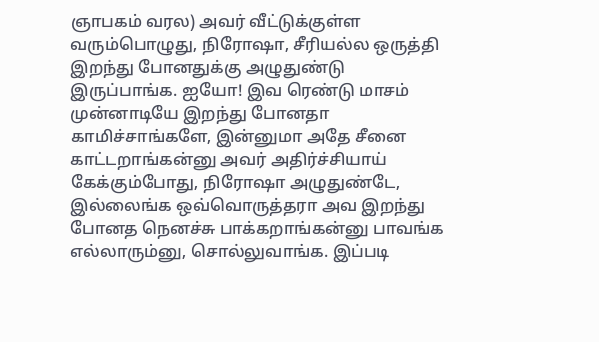ஞாபகம் வரல) அவர் வீட்டுக்குள்ள வரும்பொழுது, நிரோஷா, சீரியல்ல ஒருத்தி இறந்து போனதுக்கு அழுதுண்டு இருப்பாங்க. ஐயோ! இவ ரெண்டு மாசம் முன்னாடியே இறந்து போனதா காமிச்சாங்களே, இன்னுமா அதே சீனை காட்டறாங்கன்னு அவர் அதிர்ச்சியாய் கேக்கும்போது, நிரோஷா அழுதுண்டே, இல்லைங்க ஒவ்வொருத்தரா அவ இறந்து போனத நெனச்சு பாக்கறாங்கன்னு பாவங்க எல்லாரும்னு, சொல்லுவாங்க. இப்படி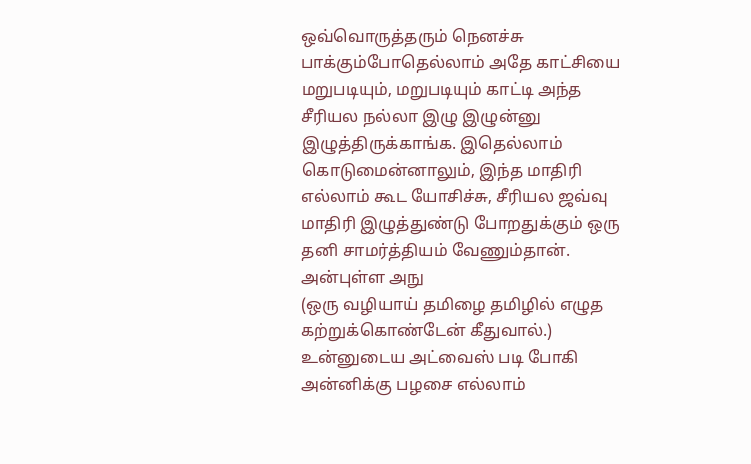ஒவ்வொருத்தரும் நெனச்சு பாக்கும்போதெல்லாம் அதே காட்சியை மறுபடியும், மறுபடியும் காட்டி அந்த சீரியல நல்லா இழு இழுன்னு இழுத்திருக்காங்க. இதெல்லாம் கொடுமைன்னாலும், இந்த மாதிரி எல்லாம் கூட யோசிச்சு, சீரியல ஜவ்வு மாதிரி இழுத்துண்டு போறதுக்கும் ஒரு தனி சாமர்த்தியம் வேணும்தான்.
அன்புள்ள அநு
(ஒரு வழியாய் தமிழை தமிழில் எழுத கற்றுக்கொண்டேன் கீதுவால்.) உன்னுடைய அட்வைஸ் படி போகி அன்னிக்கு பழசை எல்லாம்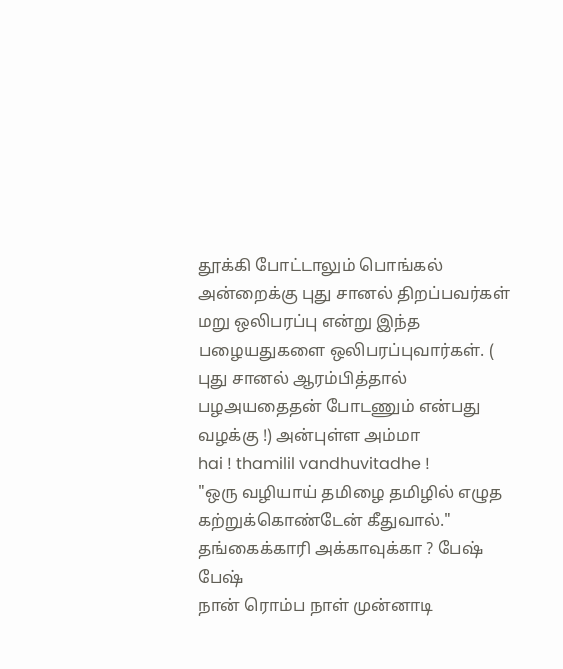தூக்கி போட்டாலும் பொங்கல் அன்றைக்கு புது சானல் திறப்பவர்கள் மறு ஒலிபரப்பு என்று இந்த பழையதுகளை ஒலிபரப்புவார்கள். ( புது சானல் ஆரம்பித்தால் பழஅயதைதன் போடணும் என்பது வழக்கு !) அன்புள்ள அம்மா
hai ! thamilil vandhuvitadhe !
"ஒரு வழியாய் தமிழை தமிழில் எழுத கற்றுக்கொண்டேன் கீதுவால்."
தங்கைக்காரி அக்காவுக்கா ? பேஷ் பேஷ்
நான் ரொம்ப நாள் முன்னாடி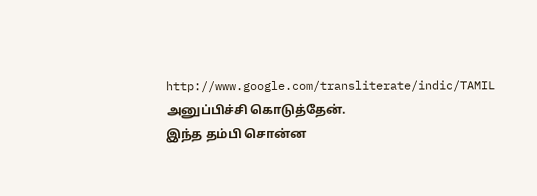http://www.google.com/transliterate/indic/TAMIL அனுப்பிச்சி கொடுத்தேன்.
இந்த தம்பி சொன்ன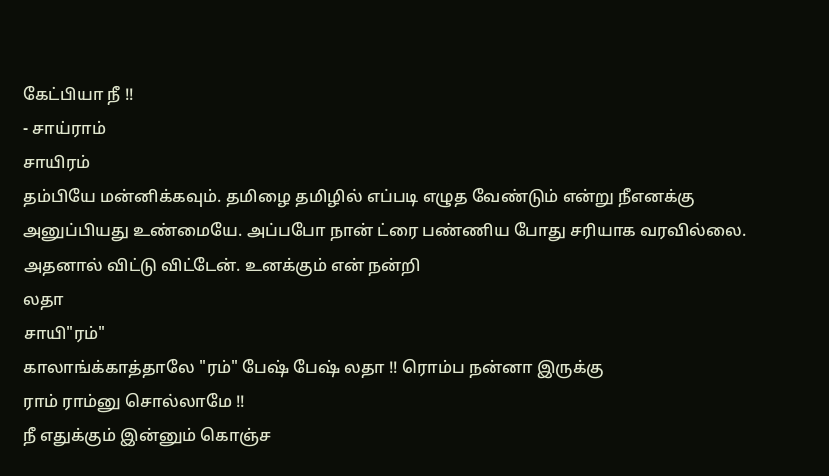கேட்பியா நீ !!
- சாய்ராம்
சாயிரம்
தம்பியே மன்னிக்கவும். தமிழை தமிழில் எப்படி எழுத வேண்டும் என்று நீஎனக்கு அனுப்பியது உண்மையே. அப்பபோ நான் ட்ரை பண்ணிய போது சரியாக வரவில்லை. அதனால் விட்டு விட்டேன். உனக்கும் என் நன்றி
லதா
சாயி"ரம்"
காலாங்க்காத்தாலே "ரம்" பேஷ் பேஷ் லதா !! ரொம்ப நன்னா இருக்கு
ராம் ராம்னு சொல்லாமே !!
நீ எதுக்கும் இன்னும் கொஞ்ச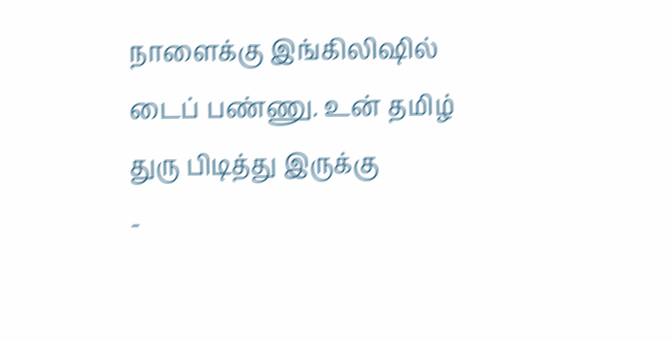நாளைக்கு இங்கிலிஷில் டைப் பண்ணு. உன் தமிழ் துரு பிடித்து இருக்கு
-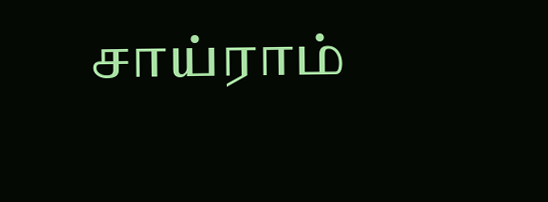சாய்ராம்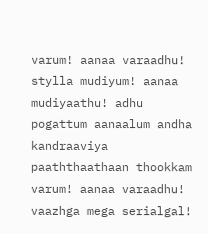varum! aanaa varaadhu! stylla mudiyum! aanaa mudiyaathu! adhu pogattum aanaalum andha kandraaviya paaththaathaan thookkam varum! aanaa varaadhu! vaazhga mega serialgal!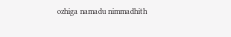ozhiga namadu nimmadhith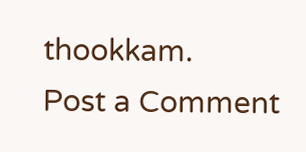thookkam.
Post a Comment